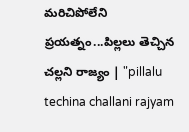మరిచిపోలేని ప్రయత్నం...పిల్లలు తెచ్చిన చల్లని రాజ్యం | "pillalu techina challani rajyam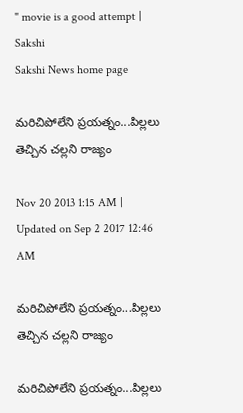" movie is a good attempt | Sakshi
Sakshi News home page

మరిచిపోలేని ప్రయత్నం...పిల్లలు తెచ్చిన చల్లని రాజ్యం

Nov 20 2013 1:15 AM | Updated on Sep 2 2017 12:46 AM

మరిచిపోలేని ప్రయత్నం...పిల్లలు తెచ్చిన చల్లని రాజ్యం

మరిచిపోలేని ప్రయత్నం...పిల్లలు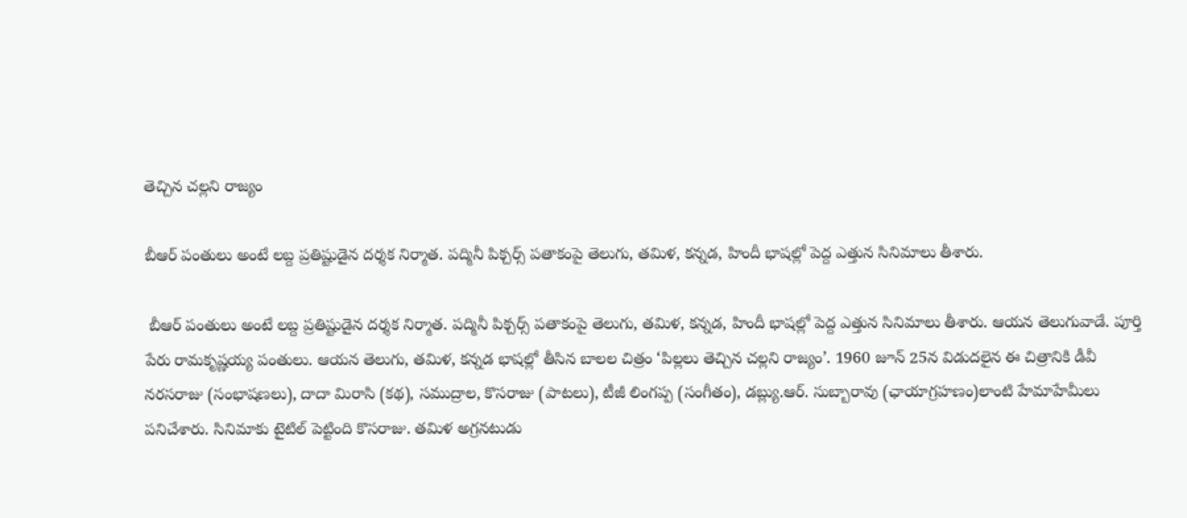తెచ్చిన చల్లని రాజ్యం

బీఆర్ పంతులు అంటే లబ్ద ప్రతిష్టుడైన దర్శక నిర్మాత. పద్మినీ పిక్చర్స్ పతాకంపై తెలుగు, తమిళ, కన్నడ, హిందీ భాషల్లో పెద్ద ఎత్తున సినిమాలు తీశారు.

 బీఆర్ పంతులు అంటే లబ్ద ప్రతిష్టుడైన దర్శక నిర్మాత. పద్మినీ పిక్చర్స్ పతాకంపై తెలుగు, తమిళ, కన్నడ, హిందీ భాషల్లో పెద్ద ఎత్తున సినిమాలు తీశారు. ఆయన తెలుగువాడే. పూర్తి పేరు రామకృష్ణయ్య పంతులు. ఆయన తెలుగు, తమిళ, కన్నడ భాషల్లో తీసిన బాలల చిత్రం ‘పిల్లలు తెచ్చిన చల్లని రాజ్యం’. 1960 జూన్ 25న విడుదలైన ఈ చిత్రానికి డీవీ నరసరాజు (సంభాషణలు), దాదా మిరాసి (కథ), సముద్రాల, కొసరాజు (పాటలు), టీజీ లింగప్ప (సంగీతం), డబ్ల్యు.ఆర్. సుబ్బారావు (ఛాయాగ్రహణం)లాంటి హేమాహేమీలు పనిచేశారు. సినిమాకు టైటిల్ పెట్టింది కొసరాజు. తమిళ అగ్రనటుడు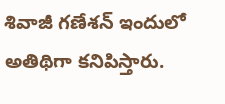శివాజీ గణేశన్ ఇందులో అతిథిగా కనిపిస్తారు.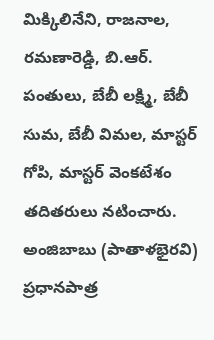మిక్కిలినేని, రాజనాల, రమణారెడ్డి, బి.ఆర్. పంతులు, బేబీ లక్ష్మి, బేబీ సుమ, బేబీ విమల, మాస్టర్ గోపి, మాస్టర్ వెంకటేశం తదితరులు నటించారు. అంజిబాబు (పాతాళభైరవి) ప్రధానపాత్ర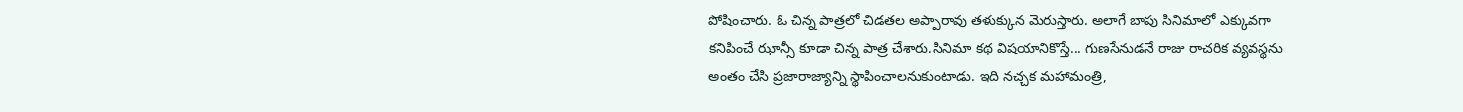పోషించారు. ఓ చిన్న పాత్రలో చిడతల అప్పారావు తళుక్కున మెరుస్తారు. అలాగే బాపు సినిమాలో ఎక్కువగా కనిపించే ఝాన్సీ కూడా చిన్న పాత్ర చేశారు.సినిమా కథ విషయానికొస్తే... గుణసేనుడనే రాజు రాచరిక వ్యవస్థను అంతం చేసి ప్రజారాజ్యాన్ని స్థాపించాలనుకుంటాడు. ఇది నచ్చక మహామంత్రి,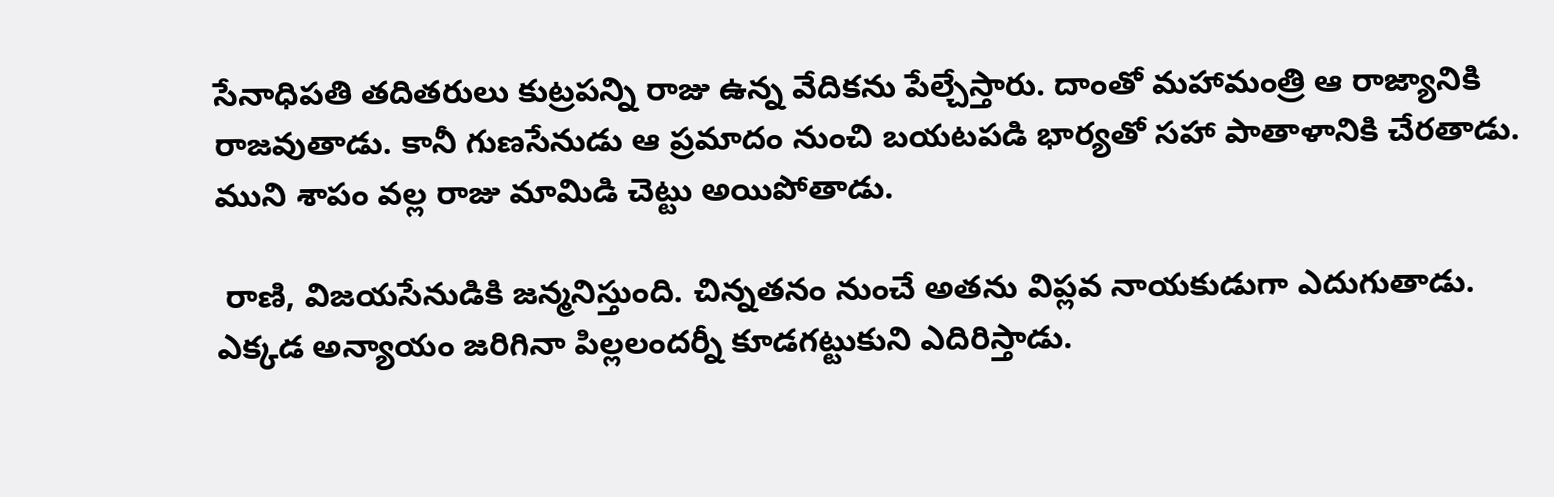సేనాధిపతి తదితరులు కుట్రపన్ని రాజు ఉన్న వేదికను పేల్చేస్తారు. దాంతో మహామంత్రి ఆ రాజ్యానికి రాజవుతాడు. కానీ గుణసేనుడు ఆ ప్రమాదం నుంచి బయటపడి భార్యతో సహా పాతాళానికి చేరతాడు. ముని శాపం వల్ల రాజు మామిడి చెట్టు అయిపోతాడు.

 రాణి, విజయసేనుడికి జన్మనిస్తుంది. చిన్నతనం నుంచే అతను విప్లవ నాయకుడుగా ఎదుగుతాడు. ఎక్కడ అన్యాయం జరిగినా పిల్లలందర్నీ కూడగట్టుకుని ఎదిరిస్తాడు.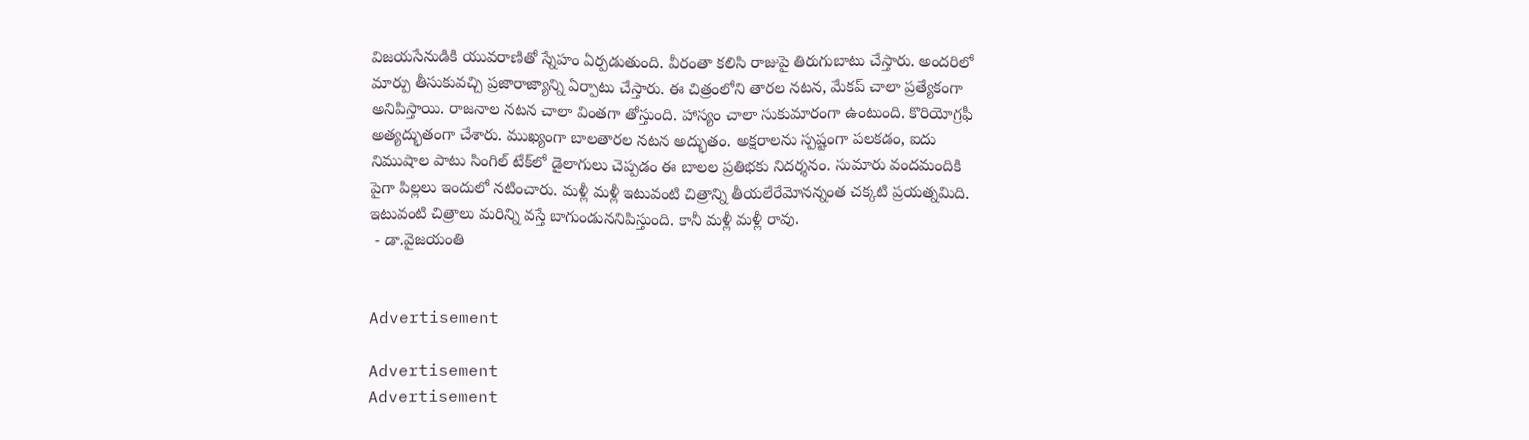విజయసేనుడికి యువరాణితో స్నేహం ఏర్పడుతుంది. వీరంతా కలిసి రాజుపై తిరుగుబాటు చేస్తారు. అందరిలో మార్పు తీసుకువచ్చి ప్రజారాజ్యాన్ని ఏర్పాటు చేస్తారు. ఈ చిత్రంలోని తారల నటన, మేకప్ చాలా ప్రత్యేకంగా అనిపిస్తాయి. రాజనాల నటన చాలా వింతగా తోస్తుంది. హాస్యం చాలా సుకుమారంగా ఉంటుంది. కొరియోగ్రఫీ అత్యద్భుతంగా చేశారు. ముఖ్యంగా బాలతారల నటన అద్భుతం. అక్షరాలను స్పష్టంగా పలకడం, ఐదు నిముషాల పాటు సింగిల్ టేక్‌లో డైలాగులు చెప్పడం ఈ బాలల ప్రతిభకు నిదర్శనం. సుమారు వందమందికి పైగా పిల్లలు ఇందులో నటించారు. మళ్లీ మళ్లీ ఇటువంటి చిత్రాన్ని తీయలేరేమోనన్నంత చక్కటి ప్రయత్నమిది. ఇటువంటి చిత్రాలు మరిన్ని వస్తే బాగుండుననిపిస్తుంది. కానీ మళ్లీ మళ్లీ రావు.
 - డా.వైజయంతి


Advertisement

Advertisement
Advertisement